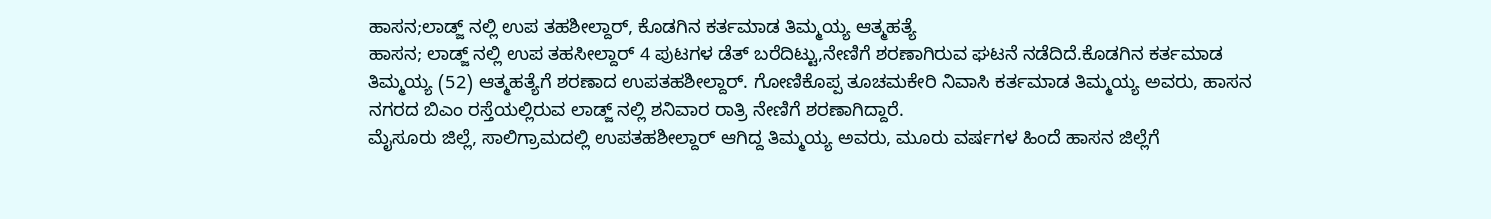ಹಾಸನ;ಲಾಡ್ಜ್ ನಲ್ಲಿ ಉಪ ತಹಶೀಲ್ದಾರ್, ಕೊಡಗಿನ ಕರ್ತಮಾಡ ತಿಮ್ಮಯ್ಯ ಆತ್ಮಹತ್ಯೆ
ಹಾಸನ; ಲಾಡ್ಜ್ ನಲ್ಲಿ ಉಪ ತಹಸೀಲ್ದಾರ್ 4 ಪುಟಗಳ ಡೆತ್ ಬರೆದಿಟ್ಟು,ನೇಣಿಗೆ ಶರಣಾಗಿರುವ ಘಟನೆ ನಡೆದಿದೆ.ಕೊಡಗಿನ ಕರ್ತಮಾಡ ತಿಮ್ಮಯ್ಯ (52) ಆತ್ಮಹತ್ಯೆಗೆ ಶರಣಾದ ಉಪತಹಶೀಲ್ದಾರ್. ಗೋಣಿಕೊಪ್ಪ ತೂಚಮಕೇರಿ ನಿವಾಸಿ ಕರ್ತಮಾಡ ತಿಮ್ಮಯ್ಯ ಅವರು, ಹಾಸನ ನಗರದ ಬಿಎಂ ರಸ್ತೆಯಲ್ಲಿರುವ ಲಾಡ್ಜ್ ನಲ್ಲಿ ಶನಿವಾರ ರಾತ್ರಿ ನೇಣಿಗೆ ಶರಣಾಗಿದ್ದಾರೆ.
ಮೈಸೂರು ಜಿಲ್ಲೆ, ಸಾಲಿಗ್ರಾಮದಲ್ಲಿ ಉಪತಹಶೀಲ್ದಾರ್ ಆಗಿದ್ದ ತಿಮ್ಮಯ್ಯ ಅವರು, ಮೂರು ವರ್ಷಗಳ ಹಿಂದೆ ಹಾಸನ ಜಿಲ್ಲೆಗೆ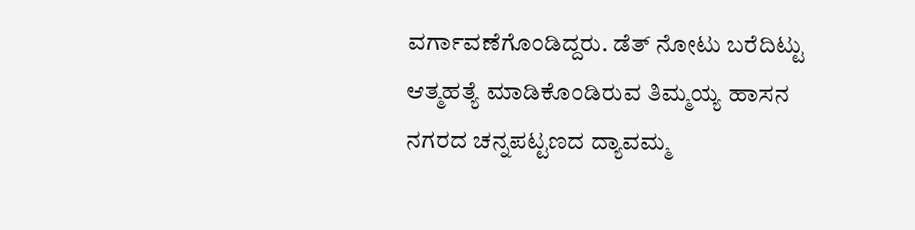ವರ್ಗಾವಣೆಗೊಂಡಿದ್ದರು. ಡೆತ್ ನೋಟು ಬರೆದಿಟ್ಟು ಆತ್ಮಹತ್ಯೆ ಮಾಡಿಕೊಂಡಿರುವ ತಿಮ್ಮಯ್ಯ ಹಾಸನ ನಗರದ ಚನ್ನಪಟ್ಟಣದ ದ್ಯಾವಮ್ಮ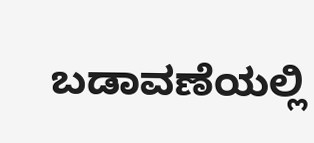ಬಡಾವಣೆಯಲ್ಲಿ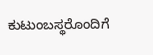ಕುಟುಂಬಸ್ಥರೊಂದಿಗೆ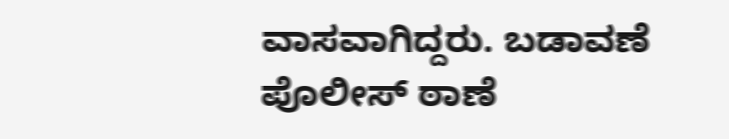ವಾಸವಾಗಿದ್ದರು. ಬಡಾವಣೆ ಪೊಲೀಸ್ ಠಾಣೆ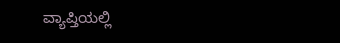ವ್ಯಾಪ್ತಿಯಲ್ಲಿ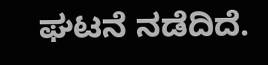ಘಟನೆ ನಡೆದಿದೆ.